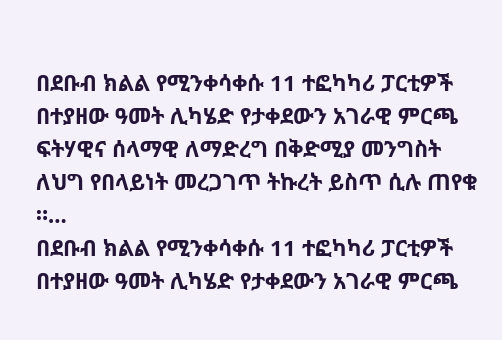በደቡብ ክልል የሚንቀሳቀሱ 11 ተፎካካሪ ፓርቲዎች በተያዘው ዓመት ሊካሄድ የታቀደውን አገራዊ ምርጫ ፍትሃዊና ሰላማዊ ለማድረግ በቅድሚያ መንግስት ለህግ የበላይነት መረጋገጥ ትኩረት ይስጥ ሲሉ ጠየቁ ።…
በደቡብ ክልል የሚንቀሳቀሱ 11 ተፎካካሪ ፓርቲዎች በተያዘው ዓመት ሊካሄድ የታቀደውን አገራዊ ምርጫ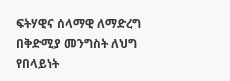ፍትሃዊና ሰላማዊ ለማድረግ በቅድሚያ መንግስት ለህግ የበላይነት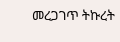መረጋገጥ ትኩረት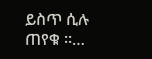ይስጥ ሲሉ ጠየቁ ።…